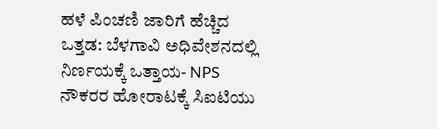ಹಳೆ ಪಿಂಚಣಿ ಜಾರಿಗೆ ಹೆಚ್ಚಿದ ಒತ್ತಡ: ಬೆಳಗಾವಿ ಅಧಿವೇಶನದಲ್ಲಿ ನಿರ್ಣಯ‌ಕ್ಕೆ ಒತ್ತಾಯ- NPS ನೌಕರರ ಹೋರಾಟಕ್ಕೆ ಸಿಐಟಿಯು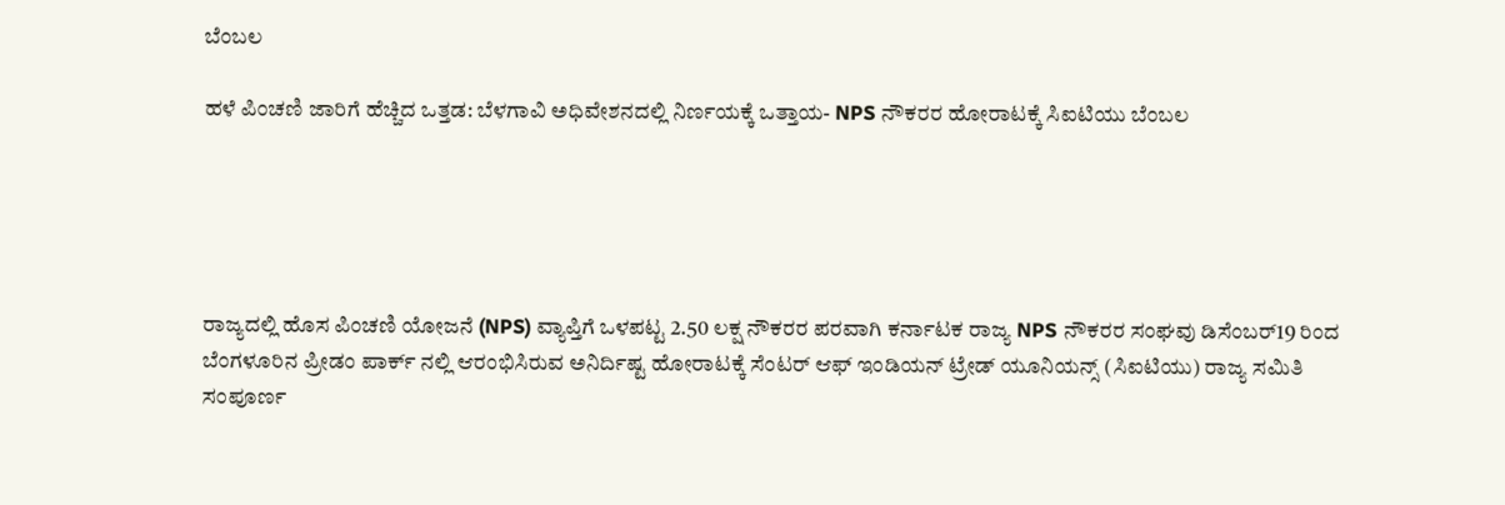ಬೆಂಬಲ

ಹಳೆ ಪಿಂಚಣಿ ಜಾರಿಗೆ ಹೆಚ್ಚಿದ ಒತ್ತಡ: ಬೆಳಗಾವಿ ಅಧಿವೇಶನದಲ್ಲಿ ನಿರ್ಣಯ‌ಕ್ಕೆ ಒತ್ತಾಯ- NPS ನೌಕರರ ಹೋರಾಟಕ್ಕೆ ಸಿಐಟಿಯು ಬೆಂಬಲ





ರಾಜ್ಯದಲ್ಲಿ ಹೊಸ ಪಿಂಚಣಿ ಯೋಜನೆ (NPS) ವ್ಯಾಪ್ತಿಗೆ ಒಳಪಟ್ಟ 2.50 ಲಕ್ಷ ನೌಕರರ ಪರವಾಗಿ ಕರ್ನಾಟಕ ರಾಜ್ಯ NPS ನೌಕರರ ಸಂಘವು ಡಿಸೆಂಬರ್19 ರಿಂದ ಬೆಂಗಳೂರಿನ ಪ್ರೀಡಂ ಪಾರ್ಕ್‌ ನಲ್ಲಿ ಆರಂಭಿಸಿರುವ ಅನಿರ್ದಿಷ್ಟ ಹೋರಾಟಕ್ಕೆ ಸೆಂಟರ್ ಆಫ್ ಇಂಡಿಯನ್ ಟ್ರೇಡ್‌ ಯೂನಿಯನ್ಸ್ (ಸಿಐಟಿಯು) ರಾಜ್ಯ ಸಮಿತಿ ಸಂಪೂರ್ಣ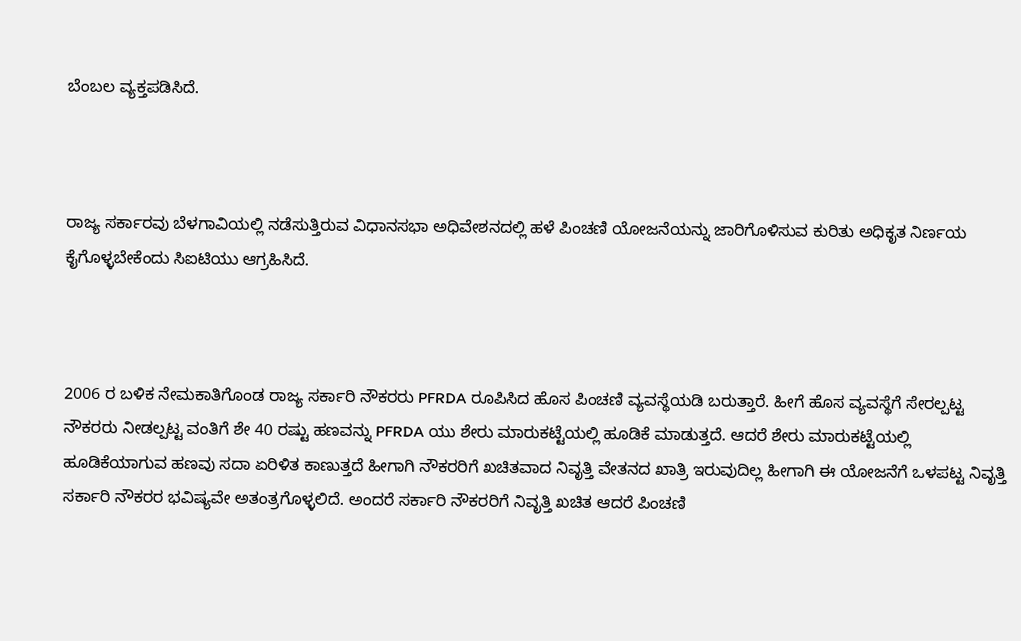ಬೆಂಬಲ ವ್ಯಕ್ತಪಡಿಸಿದೆ.



ರಾಜ್ಯ ಸರ್ಕಾರವು ಬೆಳಗಾವಿಯಲ್ಲಿ ನಡೆಸುತ್ತಿರುವ ವಿಧಾನಸಭಾ ಅಧಿವೇಶನದಲ್ಲಿ ಹಳೆ ಪಿಂಚಣಿ ಯೋಜನೆಯನ್ನು ಜಾರಿಗೊಳಿಸುವ ಕುರಿತು ಅಧಿಕೃತ ನಿರ್ಣಯ ಕೈಗೊಳ್ಳಬೇಕೆಂದು ಸಿಐಟಿಯು ಆಗ್ರಹಿಸಿದೆ.



2006 ರ ಬಳಿಕ ನೇಮಕಾತಿಗೊಂಡ ರಾಜ್ಯ ಸರ್ಕಾರಿ ನೌಕರರು PFRDA ರೂಪಿಸಿದ ಹೊಸ ಪಿಂಚಣಿ ವ್ಯವಸ್ಥೆಯಡಿ ಬರುತ್ತಾರೆ. ಹೀಗೆ ಹೊಸ ವ್ಯವಸ್ಥೆಗೆ ಸೇರಲ್ಪಟ್ಟ ನೌಕರರು ನೀಡಲ್ಪಟ್ಟ ವಂತಿಗೆ ಶೇ 40 ರಷ್ಟು ಹಣವನ್ನು PFRDA ಯು ಶೇರು ಮಾರುಕಟ್ಟೆಯಲ್ಲಿ ಹೂಡಿಕೆ ಮಾಡುತ್ತದೆ. ಆದರೆ ಶೇರು ಮಾರುಕಟ್ಟೆಯಲ್ಲಿ ಹೂಡಿಕೆಯಾಗುವ ಹಣವು ಸದಾ ಏರಿಳಿತ ಕಾಣುತ್ತದೆ ಹೀಗಾಗಿ ನೌಕರರಿಗೆ ಖಚಿತವಾದ ನಿವೃತ್ತಿ ವೇತನದ ಖಾತ್ರಿ ಇರುವುದಿಲ್ಲ ಹೀಗಾಗಿ ಈ ಯೋಜನೆಗೆ ಒಳಪಟ್ಟ ನಿವೃತ್ತಿ ಸರ್ಕಾರಿ ನೌಕರರ ಭವಿಷ್ಯವೇ ಅತಂತ್ರಗೊಳ್ಳಲಿದೆ. ಅಂದರೆ ಸರ್ಕಾರಿ ನೌಕರರಿಗೆ ನಿವೃತ್ತಿ ಖಚಿತ ಆದರೆ ಪಿಂಚಣಿ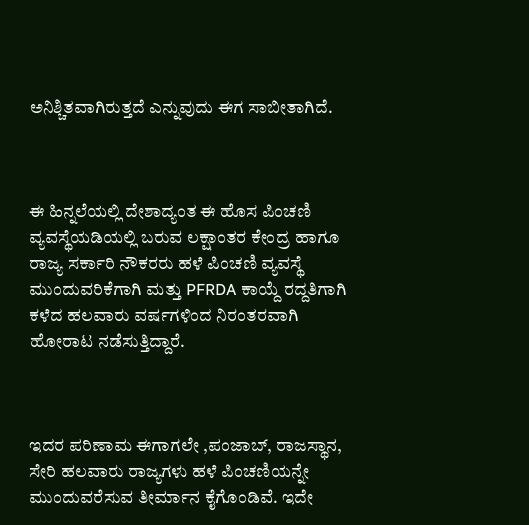ಅನಿಶ್ಚಿತವಾಗಿರುತ್ತದೆ ಎನ್ನುವುದು ಈಗ ಸಾಬೀತಾಗಿದೆ.



ಈ ಹಿನ್ನಲೆಯಲ್ಲಿ ದೇಶಾದ್ಯಂತ ಈ ಹೊಸ ಪಿಂಚಣಿ ವ್ಯವಸ್ಥೆಯಡಿಯಲ್ಲಿ ಬರುವ ಲಕ್ಷಾಂತರ ಕೇಂದ್ರ ಹಾಗೂ ರಾಜ್ಯ ಸರ್ಕಾರಿ ನೌಕರರು ಹಳೆ ಪಿಂಚಣಿ ವ್ಯವಸ್ಥೆ ಮುಂದುವರಿಕೆಗಾಗಿ ಮತ್ತು PFRDA ಕಾಯ್ದೆ ರದ್ದತಿಗಾಗಿ ಕಳೆದ ಹಲವಾರು ವರ್ಷಗಳಿಂದ ನಿರಂತರವಾಗಿ ಹೋರಾಟ ನಡೆಸುತ್ತಿದ್ದಾರೆ.



ಇದರ ಪರಿಣಾಮ ಈಗಾಗಲೇ ,ಪಂಜಾಬ್, ರಾಜಸ್ಥಾನ, ಸೇರಿ ಹಲವಾರು ರಾಜ್ಯಗಳು ಹಳೆ ಪಿಂಚಣಿಯನ್ನೇ ಮುಂದುವರೆಸುವ ತೀರ್ಮಾನ ಕೈಗೊಂಡಿವೆ. ಇದೇ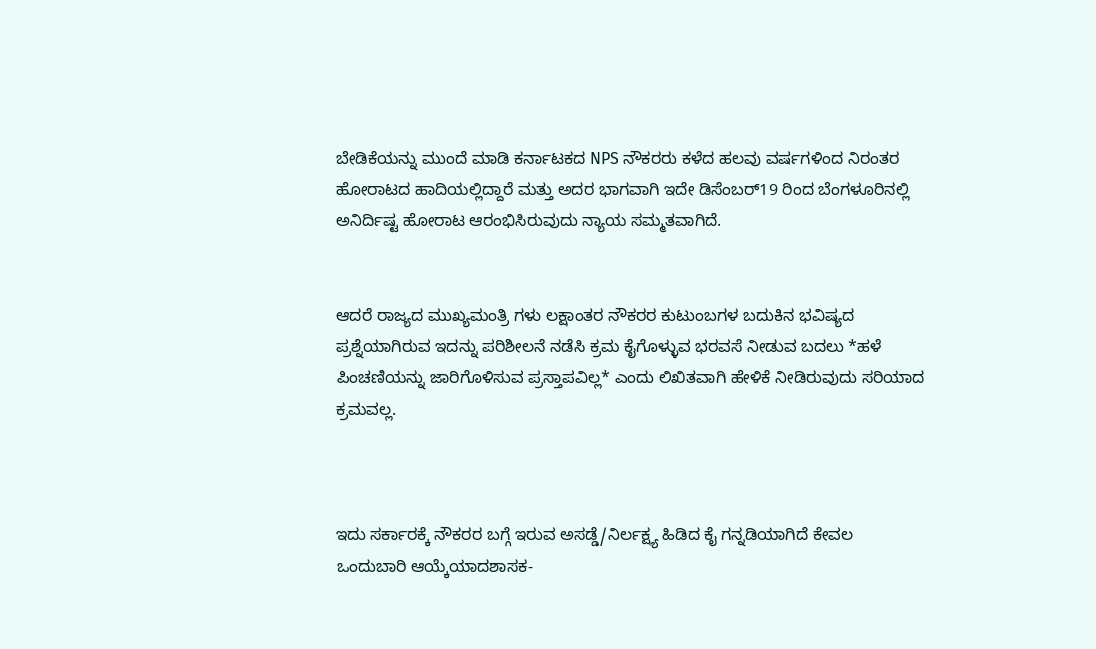ಬೇಡಿಕೆಯನ್ನು ಮುಂದೆ ಮಾಡಿ ಕರ್ನಾಟಕದ NPS ನೌಕರರು ಕಳೆದ ಹಲವು ವರ್ಷಗಳಿಂದ ನಿರಂತರ ಹೋರಾಟದ ಹಾದಿಯಲ್ಲಿದ್ದಾರೆ ಮತ್ತು ಅದರ ಭಾಗವಾಗಿ ಇದೇ ಡಿಸೆಂಬರ್19 ರಿಂದ ಬೆಂಗಳೂರಿನಲ್ಲಿ ಅನಿರ್ದಿಷ್ಟ ಹೋರಾಟ ಆರಂಭಿಸಿರುವುದು ನ್ಯಾಯ ಸಮ್ಮತವಾಗಿದೆ.


ಆದರೆ ರಾಜ್ಯದ ಮುಖ್ಯಮಂತ್ರಿ ಗಳು ಲಕ್ಷಾಂತರ ನೌಕರರ ಕುಟುಂಬಗಳ ಬದುಕಿನ ಭವಿಷ್ಯದ ಪ್ರಶ್ನೆಯಾಗಿರುವ ಇದನ್ನು ಪರಿಶೀಲನೆ ನಡೆಸಿ ಕ್ರಮ ಕೈಗೊಳ್ಳುವ ಭರವಸೆ‌‌ ನೀಡುವ ಬದಲು *ಹಳೆ ಪಿಂಚಣಿಯನ್ನು ಜಾರಿಗೊಳಿಸುವ ಪ್ರಸ್ತಾಪವಿಲ್ಲ* ಎಂದು ಲಿಖಿತವಾಗಿ ಹೇಳಿಕೆ ನೀಡಿರುವುದು ಸರಿಯಾದ ಕ್ರಮವಲ್ಲ.



ಇದು‌ ಸರ್ಕಾರಕ್ಕೆ ನೌಕರರ ಬಗ್ಗೆ ಇರುವ ಅಸಡ್ಡೆ/ನಿರ್ಲಕ್ಷ್ಯ ಹಿಡಿದ ಕೈ ಗನ್ನಡಿಯಾಗಿದೆ ಕೇವಲ ಒಂದು‌ಬಾರಿ ಆಯ್ಕೆಯಾದಶಾಸಕ-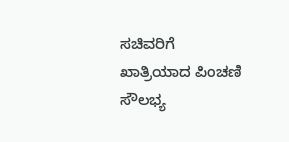ಸಚಿವರಿಗೆ ಖಾತ್ರಿಯಾದ ಪಿಂಚಣಿ ಸೌಲಭ್ಯ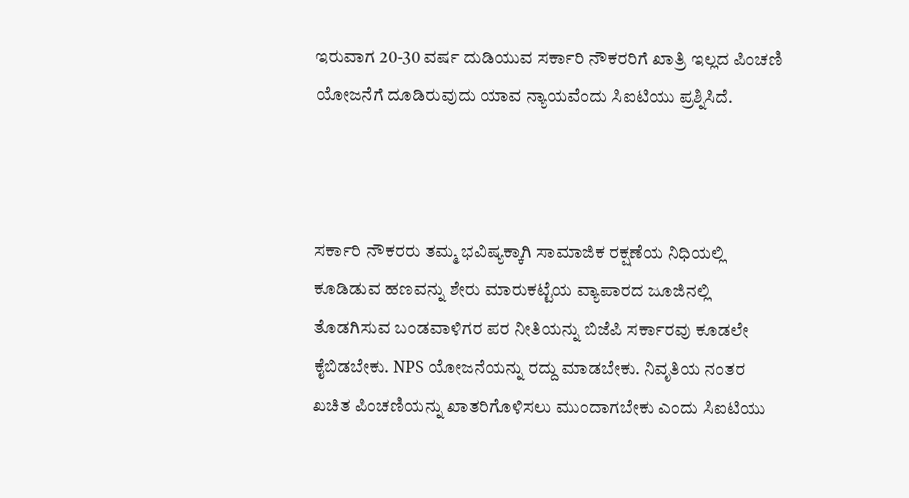ಇರುವಾಗ 20-30 ವರ್ಷ ದುಡಿಯುವ ಸರ್ಕಾರಿ ನೌಕರರಿಗೆ ಖಾತ್ರಿ ಇಲ್ಲದ ಪಿಂಚಣಿ ಯೋಜನೆಗೆ‌ ದೂಡಿರುವುದು ಯಾವ ನ್ಯಾಯವೆಂದು‌ ಸಿಐಟಿಯು ಪ್ರಶ್ನಿಸಿದೆ.



ಸರ್ಕಾರಿ ನೌಕರರು ತಮ್ಮ ಭವಿಷ್ಯಕ್ಕಾಗಿ ಸಾಮಾಜಿಕ ರಕ್ಷಣೆಯ ನಿಧಿಯಲ್ಲಿ ಕೂಡಿಡುವ ಹಣವನ್ನು ಶೇರು ಮಾರುಕಟ್ಟೆಯ ವ್ಯಾಪಾರದ ಜೂಜಿನಲ್ಲಿ ತೊಡಗಿಸುವ ಬಂಡವಾಳಿಗರ ಪರ ನೀತಿಯನ್ನು ಬಿಜೆಪಿ ಸರ್ಕಾರವು ಕೂಡಲೇ ಕೈಬಿಡಬೇಕು. NPS ಯೋಜನೆಯನ್ನು ರದ್ದು ಮಾಡಬೇಕು. ನಿವೃತಿಯ ನಂತರ ಖಚಿತ ಪಿಂಚಣಿಯನ್ನು ಖಾತರಿಗೊಳಿಸಲು ಮುಂದಾಗಬೇಕು ಎಂದು ಸಿಐಟಿಯು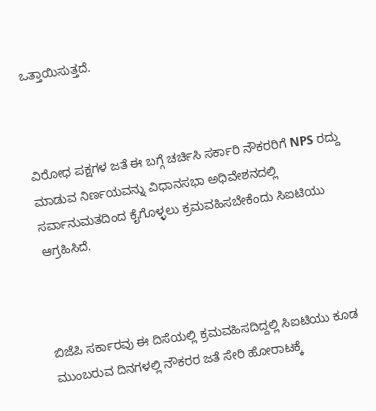ಒತ್ತಾಯಿಸುತ್ತದೆ.



ವಿರೋಧ ಪಕ್ಷಗಳ ಜತೆ ಈ ಬಗ್ಗೆ ಚರ್ಚಿಸಿ ಸರ್ಕಾರಿ ನೌಕರರಿಗೆ NPS ರದ್ದು ಮಾಡುವ ನಿರ್ಣಯವನ್ನು ವಿಧಾನಸಭಾ ಅಧಿವೇಶನದಲ್ಲಿ ಸರ್ವಾನುಮತದಿಂದ ಕೈಗೊಳ್ಳಲು ಕ್ರಮವಹಿಸಬೇಕೆಂದು ಸಿಐಟಿಯು ಆಗ್ರಹಿಸಿದೆ.



ಬಿಜೆಪಿ ಸರ್ಕಾರವು ಈ ದಿಸೆಯಲ್ಲಿ ಕ್ರಮವಹಿಸದಿದ್ದಲ್ಲಿ ಸಿಐಟಿಯು ಕೂಡ ಮುಂಬರುವ ದಿನಗಳಲ್ಲಿ ನೌಕರರ ಜತೆ ಸೇರಿ ಹೋರಾಟಕ್ಕೆ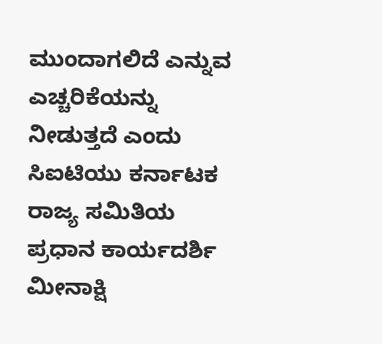ಮುಂದಾಗಲಿದೆ ಎನ್ನುವ ಎಚ್ಚರಿಕೆಯನ್ನು ನೀಡುತ್ತದೆ ಎಂದು ಸಿಐಟಿಯು ಕರ್ನಾಟಕ ರಾಜ್ಯ ಸಮಿತಿಯ ಪ್ರಧಾನ ಕಾರ್ಯದರ್ಶಿ ಮೀನಾಕ್ಷಿ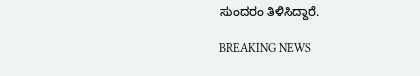ಸುಂದರಂ ತಿಳಿಸಿದ್ದಾರೆ.

BREAKING NEWS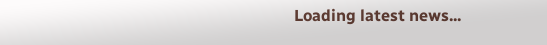Loading latest news...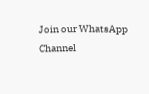Join our WhatsApp Channel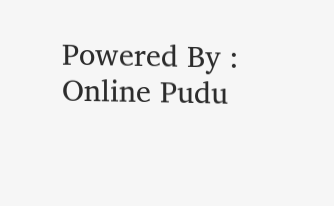Powered By : Online Pudu